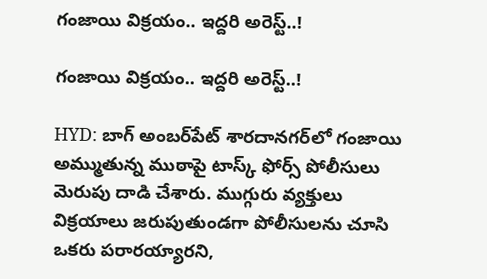గంజాయి విక్రయం.. ఇద్దరి అరెస్ట్..!

గంజాయి విక్రయం.. ఇద్దరి అరెస్ట్..!

HYD: బాగ్ అంబర్‌పేట్ శారదానగర్‌లో గంజాయి అమ్ముతున్న ముఠాపై టాస్క్ ఫోర్స్ పోలీసులు మెరుపు దాడి చేశారు. ముగ్గురు వ్యక్తులు విక్రయాలు జరుపుతుండగా పోలీసులను చూసి ఒకరు పరారయ్యారని,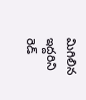మిగిలిన ఇద్దరిని రెడ్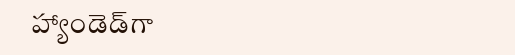హ్యాండెడ్‌గా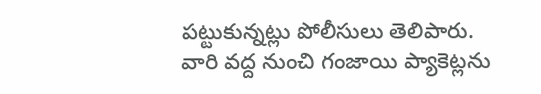పట్టుకున్నట్లు పోలీసులు తెలిపారు. వారి వద్ద నుంచి గంజాయి ప్యాకెట్లను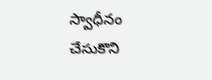స్వాధీనం చేసుకొని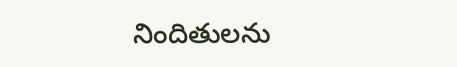నిందితులను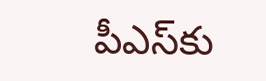పీఎస్‌కు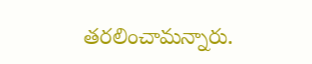తరలించామన్నారు.